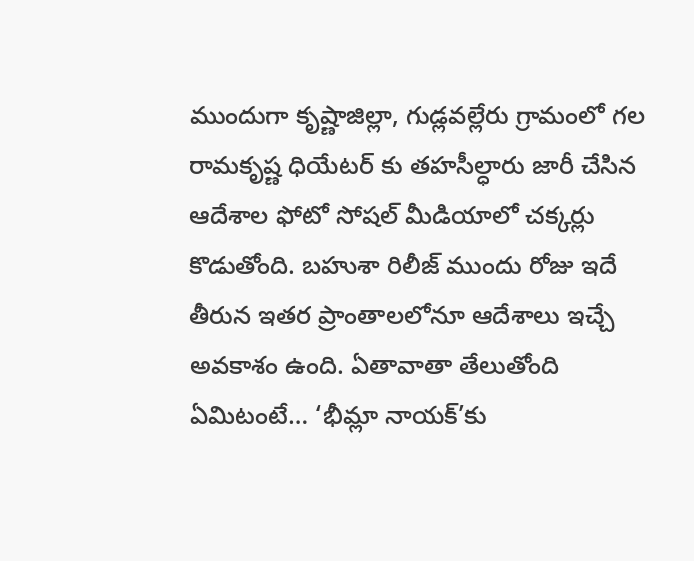ముందుగా కృష్ణాజిల్లా, గుడ్లవల్లేరు గ్రామంలో గల రామకృష్ణ ధియేటర్ కు తహసీల్ధారు జారీ చేసిన ఆదేశాల ఫోటో సోషల్ మీడియాలో చక్కర్లు కొడుతోంది. బహుశా రిలీజ్ ముందు రోజు ఇదే తీరున ఇతర ప్రాంతాలలోనూ ఆదేశాలు ఇచ్చే అవకాశం ఉంది. ఏతావాతా తేలుతోంది ఏమిటంటే… ‘భీమ్లా నాయక్’కు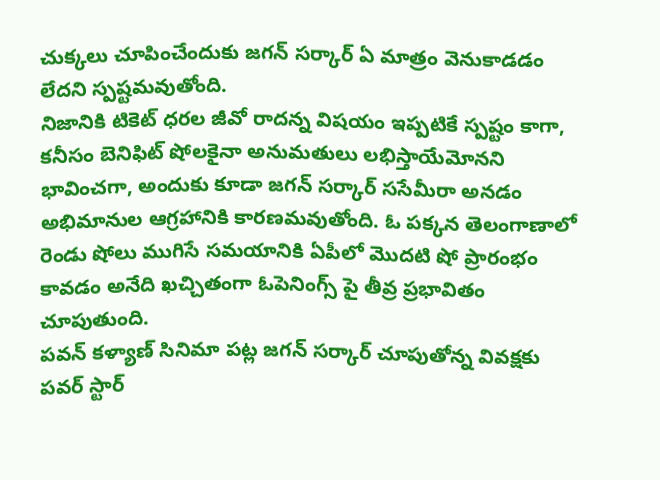చుక్కలు చూపించేందుకు జగన్ సర్కార్ ఏ మాత్రం వెనుకాడడం లేదని స్పష్టమవుతోంది.
నిజానికి టికెట్ ధరల జీవో రాదన్న విషయం ఇప్పటికే స్పష్టం కాగా, కనీసం బెనిఫిట్ షోలకైనా అనుమతులు లభిస్తాయేమోనని భావించగా, అందుకు కూడా జగన్ సర్కార్ ససేమీరా అనడం అభిమానుల ఆగ్రహానికి కారణమవుతోంది. ఓ పక్కన తెలంగాణాలో రెండు షోలు ముగిసే సమయానికి ఏపీలో మొదటి షో ప్రారంభం కావడం అనేది ఖచ్చితంగా ఓపెనింగ్స్ పై తీవ్ర ప్రభావితం చూపుతుంది.
పవన్ కళ్యాణ్ సినిమా పట్ల జగన్ సర్కార్ చూపుతోన్న వివక్షకు పవర్ స్టార్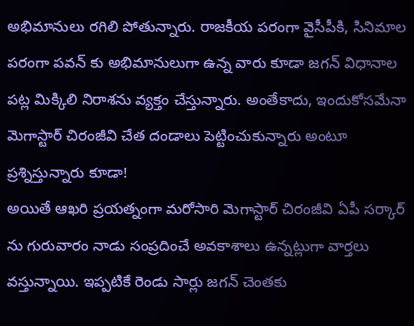అభిమానులు రగిలి పోతున్నారు. రాజకీయ పరంగా వైసీపీకి, సినిమాల పరంగా పవన్ కు అభిమానులుగా ఉన్న వారు కూడా జగన్ విధానాల పట్ల మిక్కిలి నిరాశను వ్యక్తం చేస్తున్నారు. అంతేకాదు, ఇందుకోసమేనా మెగాస్టార్ చిరంజీవి చేత దండాలు పెట్టించుకున్నారు అంటూ ప్రశ్నిస్తున్నారు కూడా!
అయితే ఆఖరి ప్రయత్నంగా మరోసారి మెగాస్టార్ చిరంజీవి ఏపీ సర్కార్ ను గురువారం నాడు సంప్రదించే అవకాశాలు ఉన్నట్లుగా వార్తలు వస్తున్నాయి. ఇప్పటికే రెండు సార్లు జగన్ చెంతకు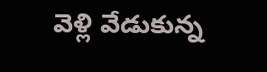వెళ్లి వేడుకున్న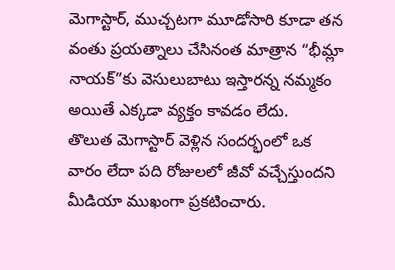మెగాస్టార్, ముచ్చటగా మూడోసారి కూడా తన వంతు ప్రయత్నాలు చేసినంత మాత్రాన “భీమ్లా నాయక్”కు వెసులుబాటు ఇస్తారన్న నమ్మకం అయితే ఎక్కడా వ్యక్తం కావడం లేదు.
తొలుత మెగాస్టార్ వెళ్లిన సందర్భంలో ఒక వారం లేదా పది రోజులలో జీవో వచ్చేస్తుందని మీడియా ముఖంగా ప్రకటించారు.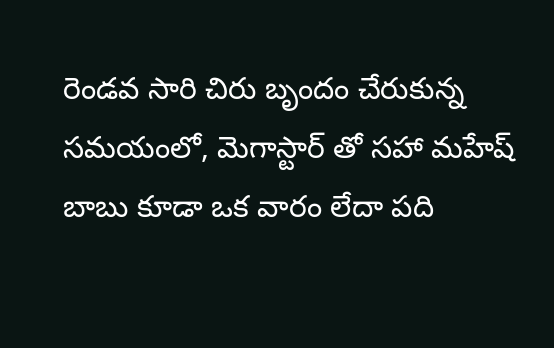రెండవ సారి చిరు బృందం చేరుకున్న సమయంలో, మెగాస్టార్ తో సహా మహేష్ బాబు కూడా ఒక వారం లేదా పది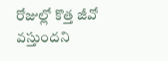రోజుల్లో కొత్త జీవో వస్తుందని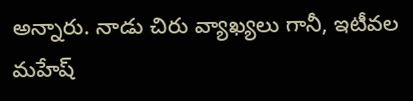అన్నారు. నాడు చిరు వ్యాఖ్యలు గానీ, ఇటీవల మహేష్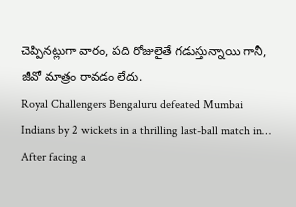చెప్పినట్లుగా వారం, పది రోజులైతే గడుస్తున్నాయి గానీ, జీవో మాత్రం రావడం లేదు.
Royal Challengers Bengaluru defeated Mumbai Indians by 2 wickets in a thrilling last-ball match in…
After facing a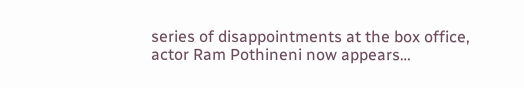series of disappointments at the box office, actor Ram Pothineni now appears…